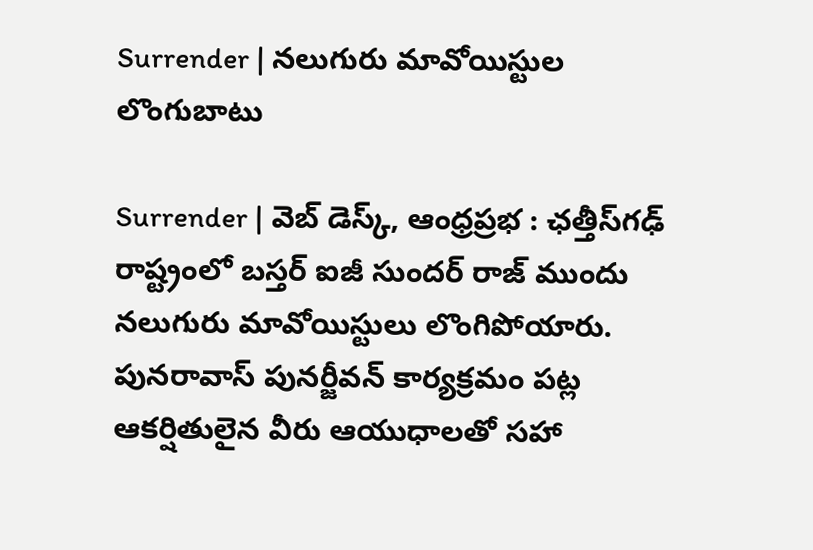Surrender | నలుగురు మావోయిస్టుల లొంగుబాటు

Surrender | వెబ్ డెస్క్, ఆంధ్రప్రభ : ఛత్తీస్‌గఢ్ రాష్ట్రంలో బస్తర్ ఐజీ సుందర్ రాజ్ ముందు నలుగురు మావోయిస్టులు లొంగిపోయారు. పునరావాస్ పునర్జీవన్ కార్యక్రమం పట్ల ఆకర్షితులైన వీరు ఆయుధాలతో సహా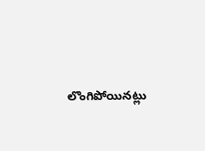లొంగిపోయినట్లు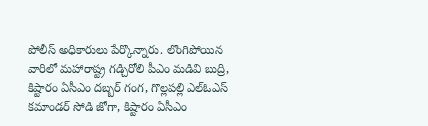పోలీస్ అధికారులు పేర్కొన్నారు. లొంగిపోయిన వారిలో మహారాష్ట్ర గడ్చిరోలి పీఎం మడివి బుద్రి, కిష్టారం ఏసీఎం దబ్బర్ గంగ, గొల్లపల్లి ఎల్ఓఎస్ కమాండర్ సోడి జోగా, కిష్టారం ఏసీఎం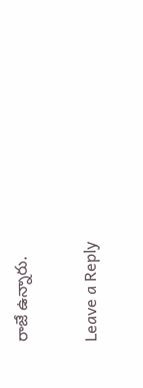రాజే ఉన్నారు.

Leave a Reply